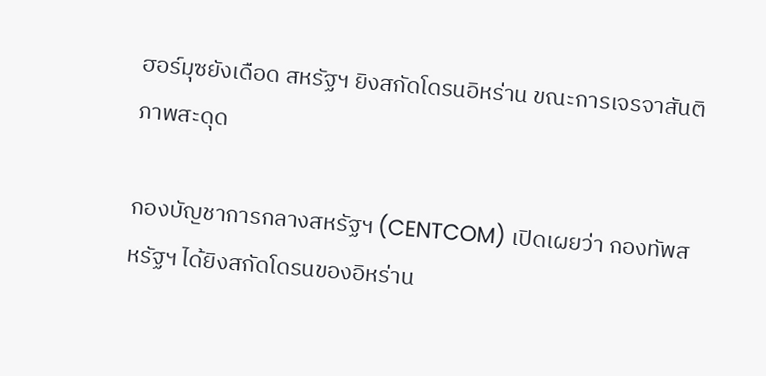ฮอร์มุซยังเดือด สหรัฐฯ ยิงสกัดโดรนอิหร่าน ขณะการเจรจาสันติภาพสะดุด

กองบัญชาการกลางสหรัฐฯ (CENTCOM) เปิดเผยว่า กองทัพสหรัฐฯ ได้ยิงสกัดโดรนของอิหร่าน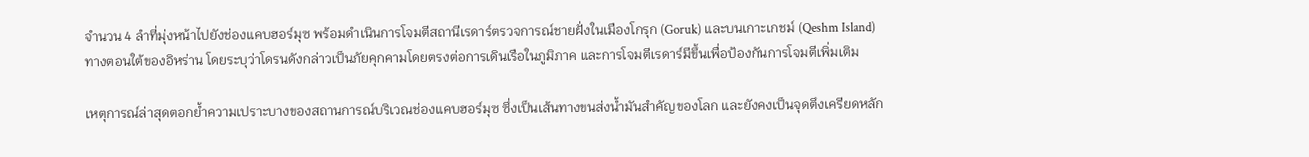จำนวน 4 ลำที่มุ่งหน้าไปยังช่องแคบฮอร์มุซ พร้อมดำเนินการโจมตีสถานีเรดาร์ตรวจการณ์ชายฝั่งในเมืองโกรุก (Goruk) และบนเกาะเกชม์ (Qeshm Island) ทางตอนใต้ของอิหร่าน โดยระบุว่าโดรนดังกล่าวเป็นภัยคุกคามโดยตรงต่อการเดินเรือในภูมิภาค และการโจมตีเรดาร์มีขึ้นเพื่อป้องกันการโจมตีเพิ่มเติม

เหตุการณ์ล่าสุดตอกย้ำความเปราะบางของสถานการณ์บริเวณช่องแคบฮอร์มุซ ซึ่งเป็นเส้นทางขนส่งน้ำมันสำคัญของโลก และยังคงเป็นจุดตึงเครียดหลัก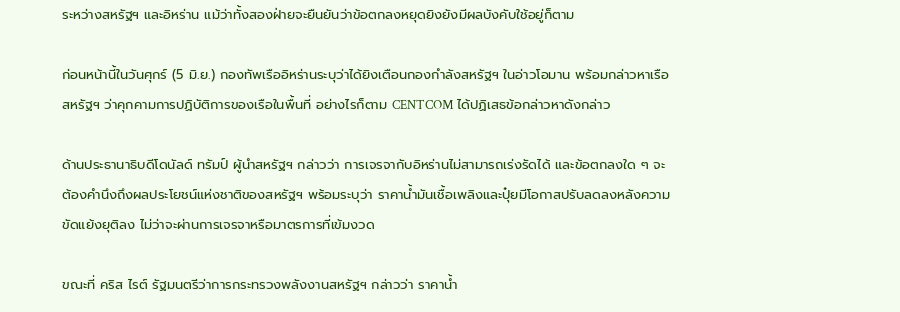ระหว่างสหรัฐฯ และอิหร่าน แม้ว่าทั้งสองฝ่ายจะยืนยันว่าข้อตกลงหยุดยิงยังมีผลบังคับใช้อยู่ก็ตาม

ก่อนหน้านี้ในวันศุกร์ (5 มิ.ย.) กองทัพเรืออิหร่านระบุว่าได้ยิงเตือนกองกำลังสหรัฐฯ ในอ่าวโอมาน พร้อมกล่าวหาเรือสหรัฐฯ ว่าคุกคามการปฏิบัติการของเรือในพื้นที่ อย่างไรก็ตาม CENTCOM ได้ปฏิเสธข้อกล่าวหาดังกล่าว

ด้านประธานาธิบดีโดนัลด์ ทรัมป์ ผู้นำสหรัฐฯ กล่าวว่า การเจรจากับอิหร่านไม่สามารถเร่งรัดได้ และข้อตกลงใด ๆ จะต้องคำนึงถึงผลประโยชน์แห่งชาติของสหรัฐฯ พร้อมระบุว่า ราคาน้ำมันเชื้อเพลิงและปุ๋ยมีโอกาสปรับลดลงหลังความขัดแย้งยุติลง ไม่ว่าจะผ่านการเจรจาหรือมาตรการที่เข้มงวด

ขณะที่ คริส ไรต์ รัฐมนตรีว่าการกระทรวงพลังงานสหรัฐฯ กล่าวว่า ราคาน้ำ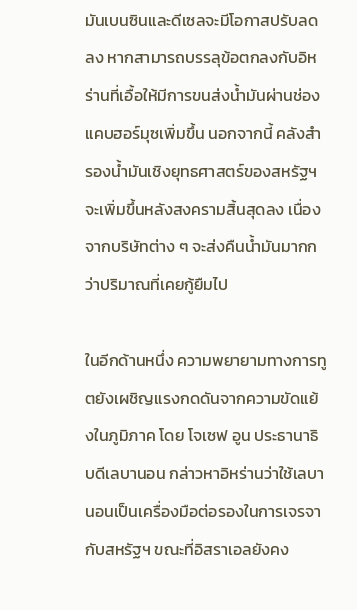มันเบนซินและดีเซลจะมีโอกาสปรับลดลง หากสามารถบรรลุข้อตกลงกับอิหร่านที่เอื้อให้มีการขนส่งน้ำมันผ่านช่องแคบฮอร์มุซเพิ่มขึ้น นอกจากนี้ คลังสำรองน้ำมันเชิงยุทธศาสตร์ของสหรัฐฯ จะเพิ่มขึ้นหลังสงครามสิ้นสุดลง เนื่องจากบริษัทต่าง ๆ จะส่งคืนน้ำมันมากกว่าปริมาณที่เคยกู้ยืมไป

ในอีกด้านหนึ่ง ความพยายามทางการทูตยังเผชิญแรงกดดันจากความขัดแย้งในภูมิภาค โดย โจเซฟ อูน ประธานาธิบดีเลบานอน กล่าวหาอิหร่านว่าใช้เลบานอนเป็นเครื่องมือต่อรองในการเจรจากับสหรัฐฯ ขณะที่อิสราเอลยังคง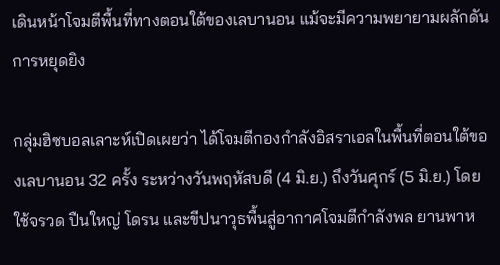เดินหน้าโจมตีพื้นที่ทางตอนใต้ของเลบานอน แม้จะมีความพยายามผลักดันการหยุดยิง

กลุ่มฮิซบอลเลาะห์เปิดเผยว่า ได้โจมตีกองกำลังอิสราเอลในพื้นที่ตอนใต้ของเลบานอน 32 ครั้ง ระหว่างวันพฤหัสบดี (4 มิ.ย.) ถึงวันศุกร์ (5 มิ.ย.) โดยใช้จรวด ปืนใหญ่ โดรน และขีปนาวุธพื้นสู่อากาศโจมตีกำลังพล ยานพาห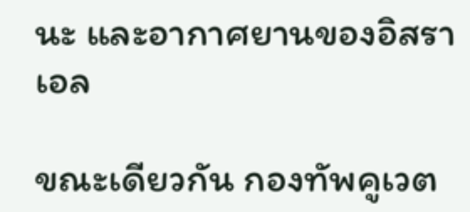นะ และอากาศยานของอิสราเอล

ขณะเดียวกัน กองทัพคูเวต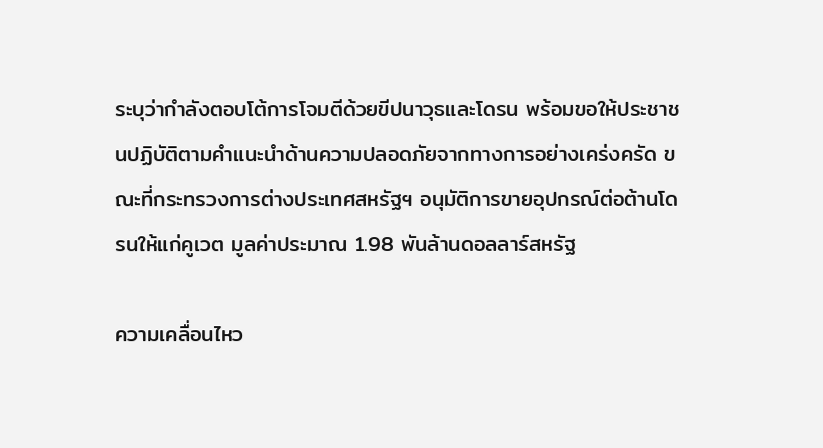ระบุว่ากำลังตอบโต้การโจมตีด้วยขีปนาวุธและโดรน พร้อมขอให้ประชาชนปฏิบัติตามคำแนะนำด้านความปลอดภัยจากทางการอย่างเคร่งครัด ขณะที่กระทรวงการต่างประเทศสหรัฐฯ อนุมัติการขายอุปกรณ์ต่อต้านโดรนให้แก่คูเวต มูลค่าประมาณ 1.98 พันล้านดอลลาร์สหรัฐ

ความเคลื่อนไหว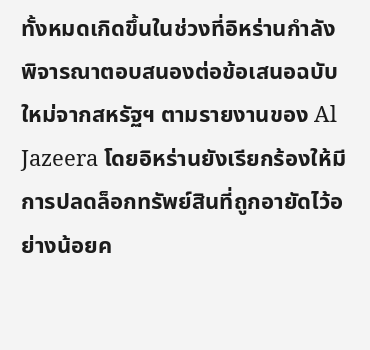ทั้งหมดเกิดขึ้นในช่วงที่อิหร่านกำลังพิจารณาตอบสนองต่อข้อเสนอฉบับใหม่จากสหรัฐฯ ตามรายงานของ Al Jazeera โดยอิหร่านยังเรียกร้องให้มีการปลดล็อกทรัพย์สินที่ถูกอายัดไว้อย่างน้อยค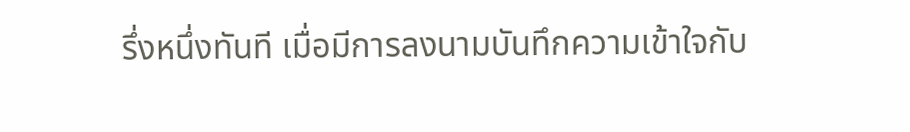รึ่งหนึ่งทันที เมื่อมีการลงนามบันทึกความเข้าใจกับ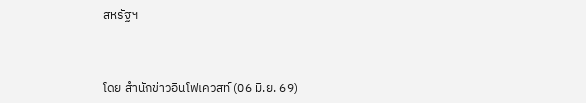สหรัฐฯ



โดย สำนักข่าวอินโฟเควสท์ (06 มิ.ย. 69)